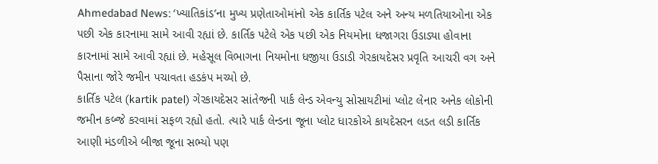Ahmedabad News: ‘ખ્યાતિકાંડ’ના મુખ્ય પ્રણેતાઓમાંનો એક કાર્તિક પટેલ અને અન્ય મળતિયાઓના એક પછી એક કારનામા સામે આવી રહ્યાં છે. કાર્તિક પટેલે એક પછી એક નિયમોના ધજાગરા ઉડાડ્યા હોવાના કારનામાં સામે આવી રહ્યાં છે. મહેસૂલ વિભાગના નિયમોના ધજીયા ઉડાડી ગેરકાયદેસર પ્રવૃતિ આચરી વગ અને પૈસાના જોરે જમીન પચાવતા હડકંપ મચ્યો છે.
કાર્તિક પટેલ (kartik patel) ગેરકાયદેસર સાંતેજની પાર્ક લેન્ડ એવન્યુ સોસાયટીમાં પ્લોટ લેનાર અનેક લોકોની જમીન કબ્જે કરવામાં સફળ રહ્યો હતો. ત્યારે પાર્ક લેન્ડના જૂના પ્લોટ ધારકોએ કાયદેસરન લડત લડી કાર્તિક આણી મંડળીએ બીજા જૂના સભ્યો પણ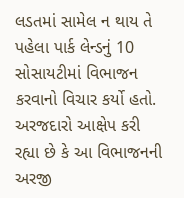લડતમાં સામેલ ન થાય તે પહેલા પાર્ક લેન્ડનું 10 સોસાયટીમાં વિભાજન કરવાનો વિચાર કર્યો હતો.
અરજદારો આક્ષેપ કરી રહ્યા છે કે આ વિભાજનની અરજી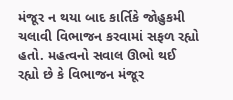મંજૂર ન થયા બાદ કાર્તિકે જોહુકમી ચલાવી વિભાજન કરવામાં સફળ રહ્યો હતો. મહત્વનો સવાલ ઊભો થઈ રહ્યો છે કે વિભાજન મંજૂર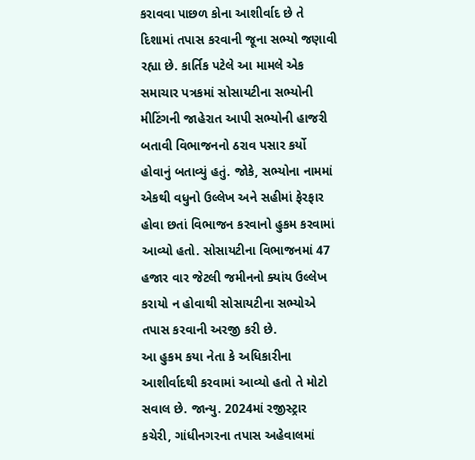કરાવવા પાછળ કોના આશીર્વાદ છે તે દિશામાં તપાસ કરવાની જૂના સભ્યો જણાવી રહ્યા છે. કાર્તિક પટેલે આ મામલે એક સમાચાર પત્રકમાં સોસાયટીના સભ્યોની મીટિંગની જાહેરાત આપી સભ્યોની હાજરી બતાવી વિભાજનનો ઠરાવ પસાર કર્યો હોવાનું બતાવ્યું હતું. જોકે, સભ્યોના નામમાં એકથી વધુનો ઉલ્લેખ અને સહીમાં ફેરફાર હોવા છતાં વિભાજન કરવાનો હુકમ કરવામાં આવ્યો હતો. સોસાયટીના વિભાજનમાં 47 હજાર વાર જેટલી જમીનનો ક્યાંય ઉલ્લેખ કરાયો ન હોવાથી સોસાયટીના સભ્યોએ તપાસ કરવાની અરજી કરી છે.
આ હુકમ કયા નેતા કે અધિકારીના આશીર્વાદથી કરવામાં આવ્યો હતો તે મોટો સવાલ છે. જાન્યુ. 2024માં રજીસ્ટ્રાર કચેરી, ગાંધીનગરના તપાસ અહેવાલમાં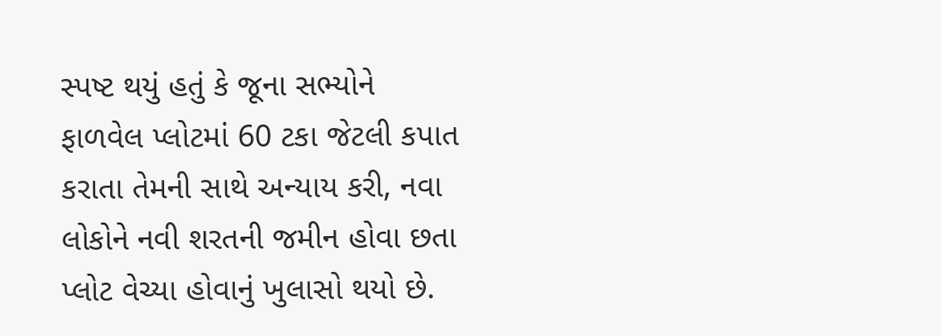સ્પષ્ટ થયું હતું કે જૂના સભ્યોને ફાળવેલ પ્લોટમાં 60 ટકા જેટલી કપાત કરાતા તેમની સાથે અન્યાય કરી, નવા લોકોને નવી શરતની જમીન હોવા છતા પ્લોટ વેચ્યા હોવાનું ખુલાસો થયો છે.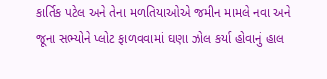કાર્તિક પટેલ અને તેના મળતિયાઓએ જમીન મામલે નવા અને જૂના સભ્યોને પ્લોટ ફાળવવામાં ઘણા ઝોલ કર્યા હોવાનું હાલ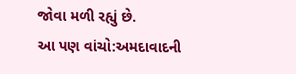જોવા મળી રહ્યું છે.
આ પણ વાંચો:અમદાવાદની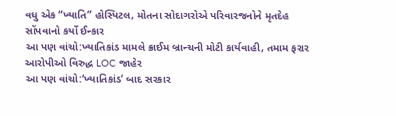વધુ એક “ખ્યાતિ” હોસ્પિટલ, મોતના સોદાગરોએ પરિવારજનોને મૃતદેહ સોંપવાનો કર્યો ઈન્કાર
આ પણ વાંચો:ખ્યાતિકાંડ મામલે ક્રાઈમ બ્રાન્ચની મોટી કાર્યવાહી, તમામ ફરાર આરોપીઓ વિરુદ્ધ LOC જાહેર
આ પણ વાંચો:‘ખ્યાતિકાંડ’ બાદ સરકાર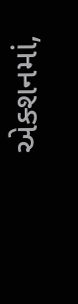એક્શનમાં,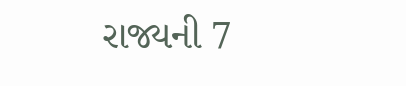રાજ્યની 7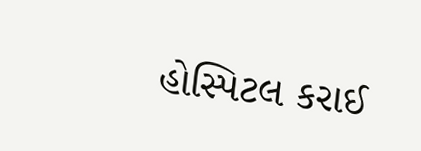હોસ્પિટલ કરાઈ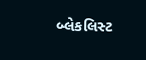બ્લેકલિસ્ટ